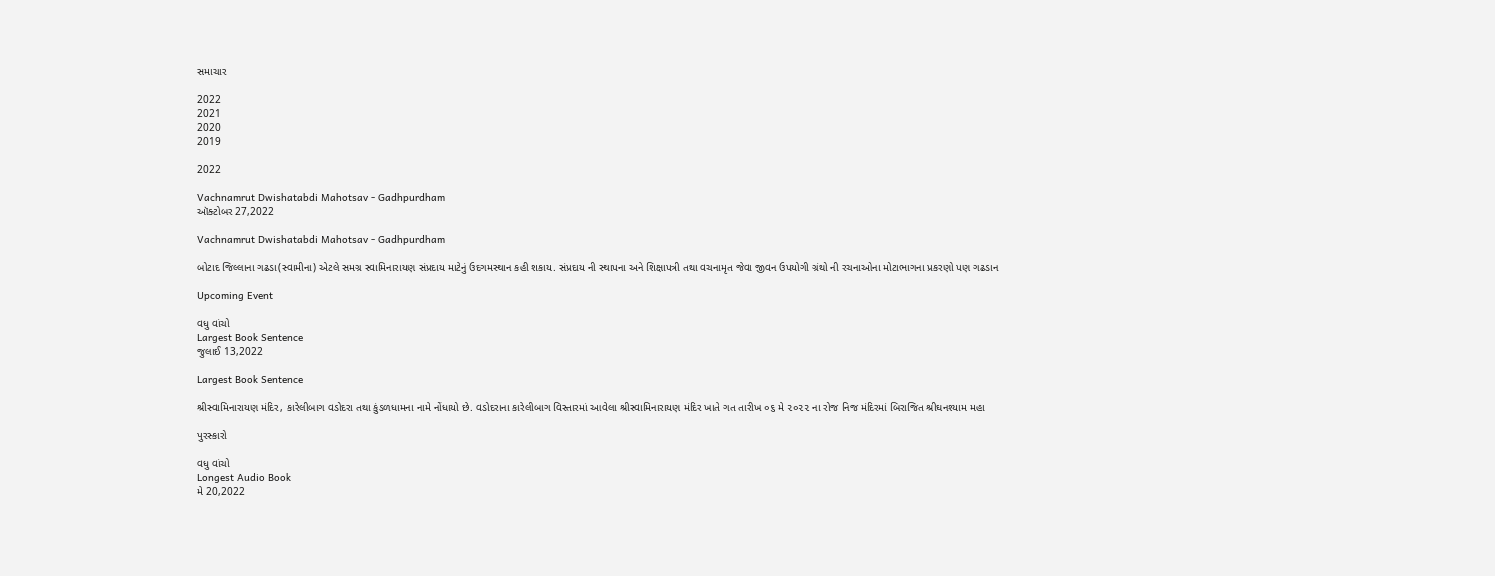સમાચાર

2022
2021
2020
2019

2022

Vachnamrut Dwishatabdi Mahotsav - Gadhpurdham
ઑક્ટોબર 27,2022

Vachnamrut Dwishatabdi Mahotsav - Gadhpurdham

બોટાદ જિલ્લાના ગઢડા(સ્વામીના) એટલે સમગ્ર સ્વામિનારાયણ સંપ્રદાય માટેનું ઉદગમસ્થાન કહી શકાય. સંપ્રદાય ની સ્થાપના અને શિક્ષાપત્રી તથા વચનામૃત જેવા જીવન ઉપયોગી ગ્રંથો ની રચનાઓના મોટાભાગના પ્રકરણો પણ ગઢડાન

Upcoming Event

વધુ વાંચો
Largest Book Sentence
જુલાઈ 13,2022

Largest Book Sentence

શ્રીસ્વામિનારાયણ મંદિર, કારેલીબાગ વડોદરા તથા કુંડળધામના નામે નોંધાયો છે. વડોદરાના કારેલીબાગ વિસ્તારમાં આવેલા શ્રીસ્વામિનારાયણ મંદિર ખાતે ગત તારીખ ૦૬ મે ૨૦૨૨ ના રોજ નિજ મંદિરમાં બિરાજિત શ્રીઘનશ્યામ મહા

પુરસ્કારો

વધુ વાંચો
Longest Audio Book
મે 20,2022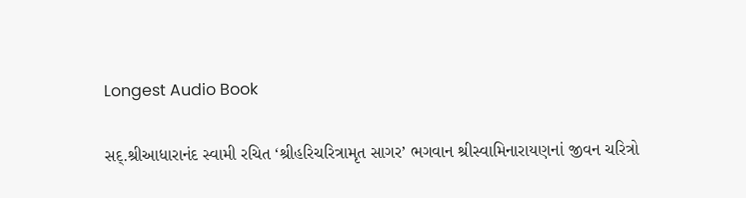Longest Audio Book

સદ્‌.શ્રીઆધારાનંદ સ્વામી રચિત ‘શ્રીહરિચરિત્રામૃત સાગર’ ભગવાન શ્રીસ્વામિનારાયણનાં જીવન ચરિત્રો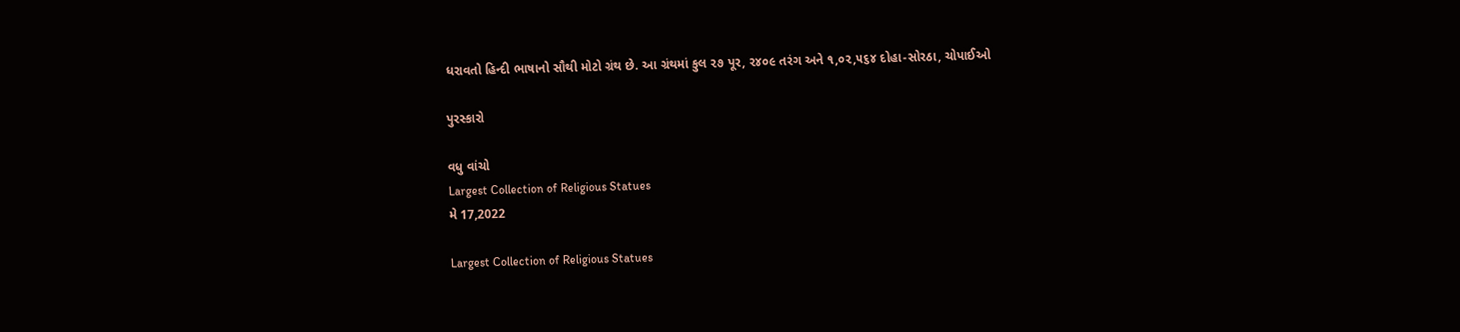ધરાવતો હિન્દી ભાષાનો સૌથી મોટો ગ્રંથ છે. આ ગ્રંથમાં કુલ ૨૭ પૂર, ૨૪૦૯ તરંગ અને ૧,૦૨,૫૬૪ દોહા-સોરઠા, ચોપાઈઓ

પુરસ્કારો

વધુ વાંચો
Largest Collection of Religious Statues
મે 17,2022

Largest Collection of Religious Statues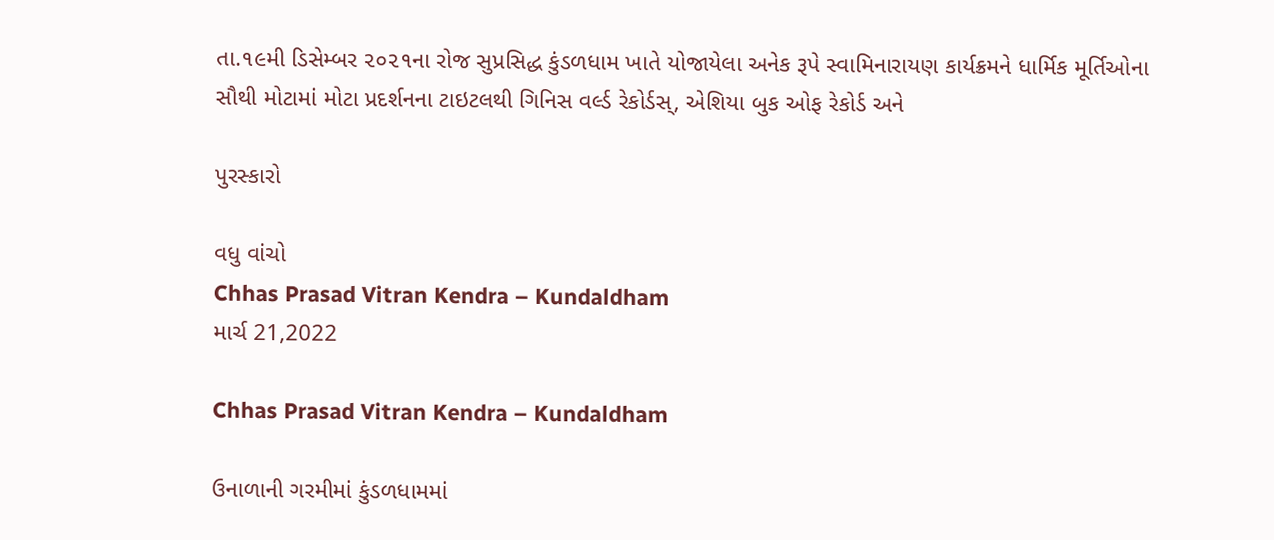તા.૧૯મી ડિસેમ્બર ૨૦૨૧ના રોજ સુપ્રસિદ્ધ કુંડળધામ ખાતે યોજાયેલા અનેક રૂપે સ્વામિનારાયણ કાર્યક્રમને ધાર્મિક મૂર્તિઓના સૌથી મોટામાં મોટા પ્રદર્શનના ટાઇટલથી ગિનિસ વર્લ્ડ રેકોર્ડસ્, એશિયા બુક ઓફ રેકોર્ડ અને

પુરસ્કારો

વધુ વાંચો
Chhas Prasad Vitran Kendra – Kundaldham
માર્ચ 21,2022

Chhas Prasad Vitran Kendra – Kundaldham

ઉનાળાની ગરમીમાં કુંડળધામમાં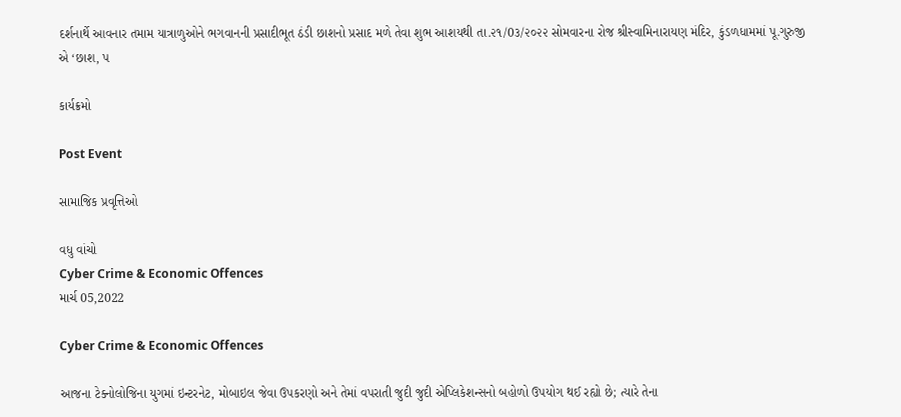દર્શનાર્થે આવનાર તમામ યાત્રાળુઓને ભગવાનની પ્રસાદીભૂત ઠંડી છાશનો પ્રસાદ મળે તેવા શુભ આશયથી તા.૨૧/0૩/૨૦૨૨ સોમવારના રોજ શ્રીસ્વામિનારાયણ મંદિર, કુંડળધામમાં પૂ.ગુરુજી એ ‘છાશ, પ

કાર્યક્રમો

Post Event

સામાજિક પ્રવૃત્તિઓ

વધુ વાંચો
Cyber Crime & Economic Offences
માર્ચ 05,2022

Cyber Crime & Economic Offences

આજના ટેક્નોલોજિના યુગમાં ઇન્ટરનેટ, મોબાઇલ જેવા ઉપકરણો અને તેમાં વપરાતી જુદી જુદી એપ્લિકેશન્સનો બહોળો ઉપયોગ થઈ રહ્યો છે; ત્યારે તેના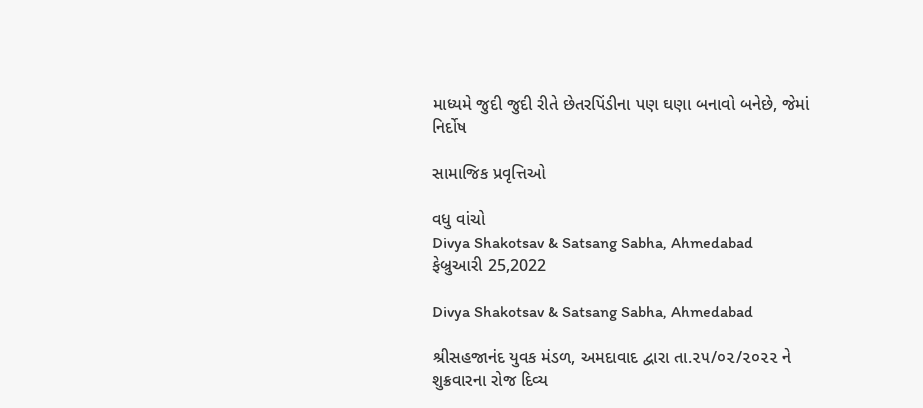માધ્યમે જુદી જુદી રીતે છેતરપિંડીના પણ ઘણા બનાવો બનેછે, જેમાં નિર્દોષ

સામાજિક પ્રવૃત્તિઓ

વધુ વાંચો
Divya Shakotsav & Satsang Sabha, Ahmedabad
ફેબ્રુઆરી 25,2022

Divya Shakotsav & Satsang Sabha, Ahmedabad

શ્રીસહજાનંદ યુવક મંડળ, અમદાવાદ દ્વારા તા.૨૫/૦૨/૨૦૨૨ ને શુક્રવારના રોજ દિવ્ય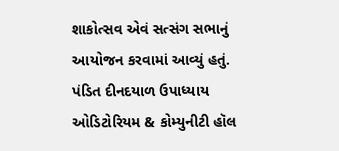શાકોત્સવ એવં સત્સંગ સભાનું આયોજન કરવામાં આવ્યું હતું. પંડિત દીનદયાળ ઉપાધ્યાય ઓડિટોરિયમ & કોમ્યુનીટી હૉલ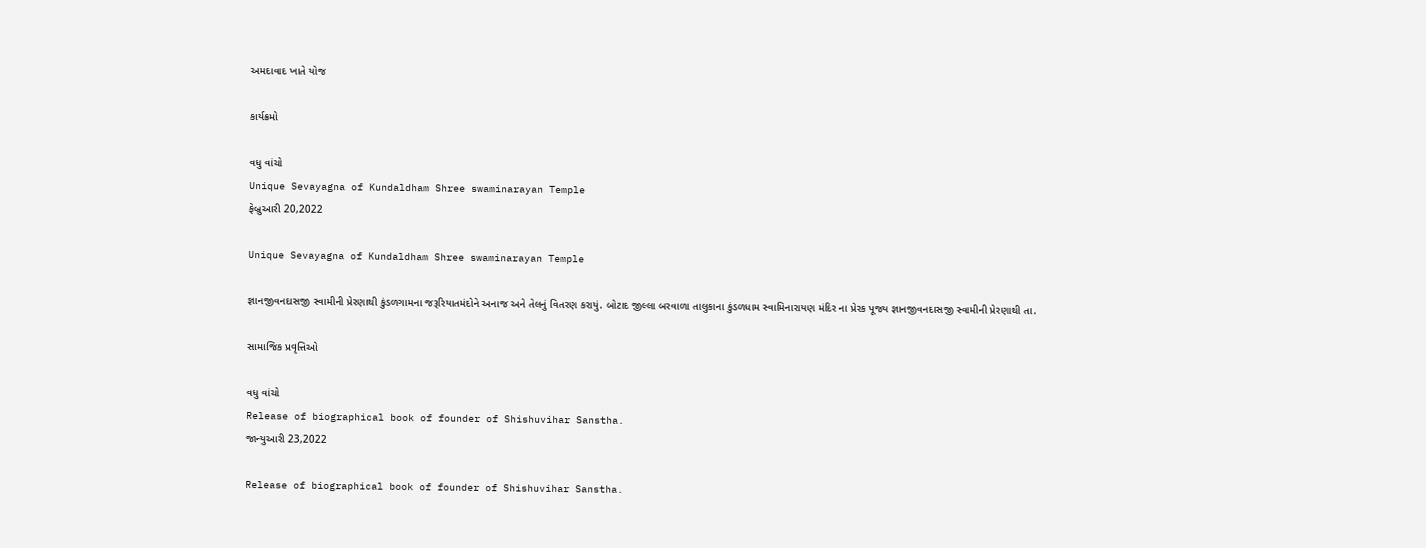અમદાવાદ ખાતે યોજ

કાર્યક્રમો

વધુ વાંચો
Unique Sevayagna of Kundaldham Shree swaminarayan Temple
ફેબ્રુઆરી 20,2022

Unique Sevayagna of Kundaldham Shree swaminarayan Temple

જ્ઞાનજીવનદાસજી સ્વામીની પ્રેરણાથી કુંડળગામના જરૂરિયાતમંદોને અનાજ અને તેલનું વિતરણ કરાયું. બોટાદ જીલ્લા બરવાળા તાલુકાના કુંડળધામ સ્વામિનારાયણ મંદિર ના પ્રેરક પૂજ્ય જ્ઞાનજીવનદાસજી સ્વામીની પ્રેરણાથી તા.

સામાજિક પ્રવૃત્તિઓ

વધુ વાંચો
Release of biographical book of founder of Shishuvihar Sanstha.
જાન્યુઆરી 23,2022

Release of biographical book of founder of Shishuvihar Sanstha.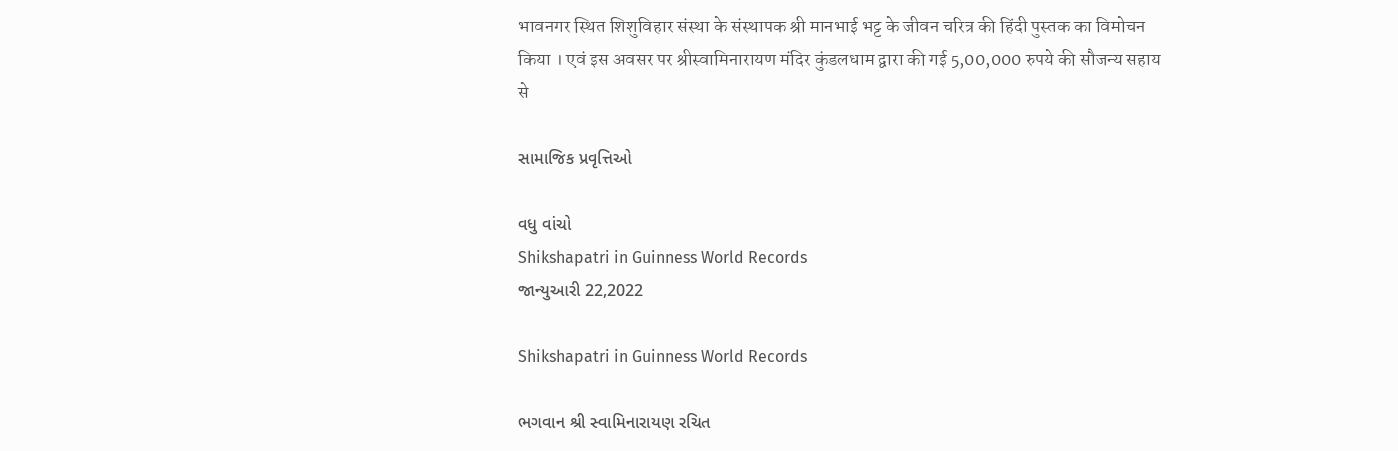भावनगर स्थित शिशुविहार संस्था के संस्थापक श्री मानभाई भट्ट के जीवन चरित्र की हिंदी पुस्तक का विमोचन किया । एवं इस अवसर पर श्रीस्वामिनारायण मंदिर कुंडलधाम द्वारा की गई 5,00,000 रुपये की सौजन्य सहाय से

સામાજિક પ્રવૃત્તિઓ

વધુ વાંચો
Shikshapatri in Guinness World Records
જાન્યુઆરી 22,2022

Shikshapatri in Guinness World Records

ભગવાન શ્રી સ્વામિનારાયણ રચિત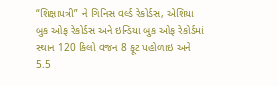“શિક્ષાપત્રી” ને ગિનિસ વર્લ્ડ રેકોર્ડસ, એશિયા બુક ઓફ રેકોર્ડસ અને ઇન્ડિયા બુક ઓફ રેકોર્ડમાં સ્થાન 120 કિલો વજન 8 ફૂટ પહોળાઇ અને 5.5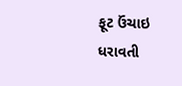ફૂટ ઉંચાઇ ધરાવતી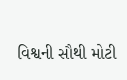વિશ્વની સૌથી મોટી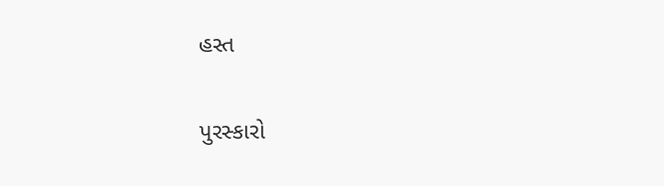હસ્ત

પુરસ્કારો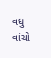વધુ વાંચો